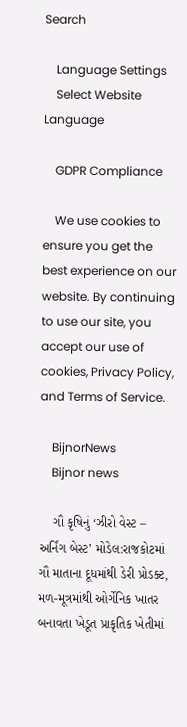Search

    Language Settings
    Select Website Language

    GDPR Compliance

    We use cookies to ensure you get the best experience on our website. By continuing to use our site, you accept our use of cookies, Privacy Policy, and Terms of Service.

    BijnorNews
    Bijnor news

    ગૌ કૃષિનું ‘ઝીરો વેસ્ટ – અર્નિંગ બેસ્ટ’ મોડેલ:રાજકોટમાં ગૌ માતાના દૂધમાંથી ડેરી પ્રોડક્ટ, મળ-મૂત્રમાંથી ઓર્ગેનિક ખાતર બનાવતા ખેડૂત પ્રાકૃતિક ખેતીમાં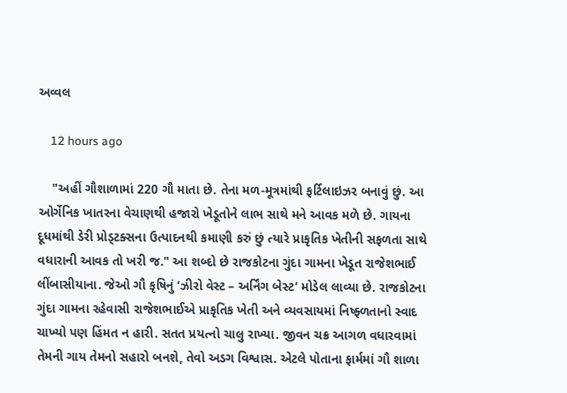અવ્વલ

    12 hours ago

    "અહીં ગૌશાળામાં 220 ગૌ માતા છે. તેના મળ-મૂત્રમાંથી ફર્ટિલાઇઝર બનાવું છું. આ ઓર્ગેનિક ખાતરના વેચાણથી હજારો ખેડૂતોને લાભ સાથે મને આવક મળે છે. ગાયના દૂધમાંથી ડેરી પ્રોડ્ટક્સના ઉત્પાદનથી કમાણી કરું છું ત્યારે પ્રાકૃતિક ખેતીની સફળતા સાથે વધારાની આવક તો ખરી જ." આ શબ્દો છે રાજકોટના ગુંદા ગામના ખેડૂત રાજેશભાઈ લીંબાસીયાના. જેઓ ગૌ કૃષિનું ‘ઝીરો વેસ્ટ – અર્નિંગ બેસ્ટ’ મોડેલ લાવ્યા છે. રાજકોટના ગુંદા ગામના રહેવાસી રાજેશભાઈએ પ્રાકૃતિક ખેતી અને વ્યવસાયમાં નિષ્ફ્ળતાનો સ્વાદ ચાખ્યો પણ હિંમત ન હારી. સતત પ્રયત્નો ચાલુ રાખ્યા. જીવન ચક્ર આગળ વધારવામાં તેમની ગાય તેમનો સહારો બનશે, તેવો અડગ વિશ્વાસ. એટલે પોતાના ફાર્મમાં ગૌ શાળા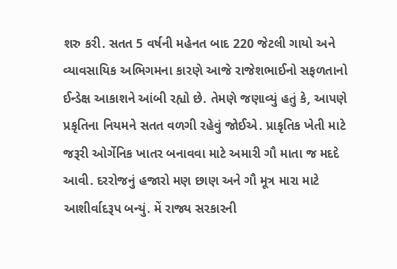શરુ કરી. સતત 5 વર્ષની મહેનત બાદ 220 જેટલી ગાયો અને વ્યાવસાયિક અભિગમના કારણે આજે રાજેશભાઈનો સફળતાનો ઈન્ડેક્ષ આકાશને આંબી રહ્યો છે. તેમણે જણાવ્યું હતું કે, આપણે પ્રકૃતિના નિયમને સતત વળગી રહેવું જોઈએ. પ્રાકૃતિક ખેતી માટે જરૂરી ઓર્ગેનિક ખાતર બનાવવા માટે અમારી ગૌ માતા જ મદદે આવી. દરરોજનું હજારો મણ છાણ અને ગૌ મૂત્ર મારા માટે આશીર્વાદરૂપ બન્યું. મેં રાજ્ય સરકારની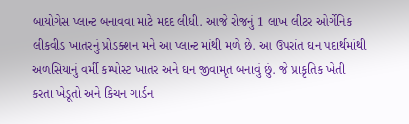બાયોગેસ પ્લાન્ટ બનાવવા માટે મદદ લીધી. આજે રોજનું 1 લાખ લીટર ઓર્ગેનિક લીકવીડ ખાતરનું પ્રોડક્શન મને આ પ્લાન્ટ માંથી મળે છે. આ ઉપરાંત ઘન પદાર્થમાંથી અળસિયાનું વર્મી કમ્પોસ્ટ ખાતર અને ઘન જીવામૃત બનાવું છું. જે પ્રાકૃતિક ખેતી કરતા ખેડૂતો અને કિચન ગાર્ડન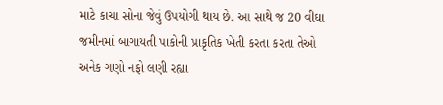માટે કાચા સોના જેવું ઉપયોગી થાય છે. આ સાથે જ 20 વીઘા જમીનમાં બાગાયતી પાકોની પ્રાકૃતિક ખેતી કરતા કરતા તેઓ અનેક ગણો નફો લણી રહ્યા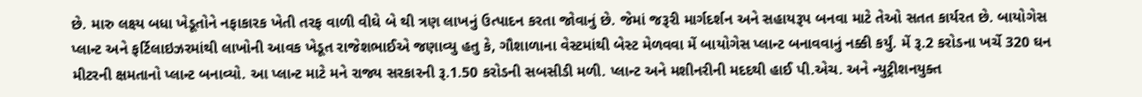છે. મારુ લક્ષ્ય બધા ખેડૂતોને નફાકારક ખેતી તરફ વાળી વીઘે બે થી ત્રણ લાખનું ઉત્પાદન કરતા જોવાનું છે. જેમાં જરૂરી માર્ગદર્શન અને સહાયરૂપ બનવા માટે તેઓ સતત કાર્યરત છે. બાયોગેસ પ્લાન્ટ અને ફર્ટિલાઇઝરમાંથી લાખોની આવક ખેડૂત રાજેશભાઈએ જણાવ્યુ હતુ કે, ગૌશાળાના વેસ્ટમાંથી બેસ્ટ મેળવવા મેં બાયોગેસ પ્લાન્ટ બનાવવાનું નક્કી કર્યું. મેં રૂ.2 કરોડના ખર્ચે 320 ઘન મીટરની ક્ષમતાનો પ્લાન્ટ બનાવ્યો. આ પ્લાન્ટ માટે મને રાજ્ય સરકારની રૂ.1.50 કરોડની સબસીડી મળી. પ્લાન્ટ અને મશીનરીની મદદથી હાઈ પી.એચ. અને ન્યુટ્રીશનયુક્ત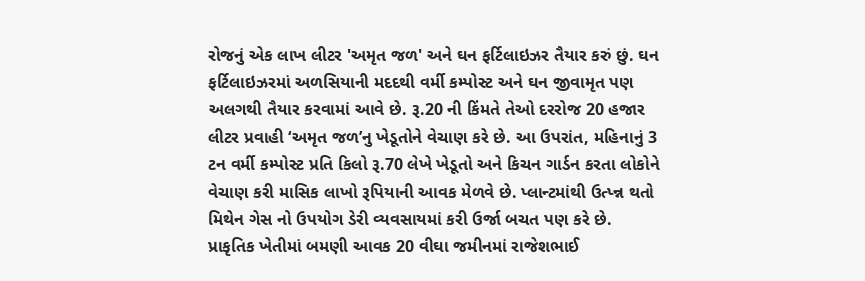રોજનું એક લાખ લીટર 'અમૃત જળ' અને ઘન ફર્ટિલાઇઝર તૈયાર કરું છું. ઘન ફર્ટિલાઇઝરમાં અળસિયાની મદદથી વર્મી કમ્પોસ્ટ અને ઘન જીવામૃત પણ અલગથી તૈયાર કરવામાં આવે છે. રૂ.20 ની કિંમતે તેઓ દરરોજ 20 હજાર લીટર પ્રવાહી ‘અમૃત જળ’નુ ખેડૂતોને વેચાણ કરે છે. આ ઉપરાંત, મહિનાનું 3 ટન વર્મી કમ્પોસ્ટ પ્રતિ કિલો રૂ.70 લેખે ખેડૂતો અને કિચન ગાર્ડન કરતા લોકોને વેચાણ કરી માસિક લાખો રૂપિયાની આવક મેળવે છે. પ્લાન્ટમાંથી ઉત્પ્ન્ન થતો મિથેન ગેસ નો ઉપયોગ ડેરી વ્યવસાયમાં કરી ઉર્જા બચત પણ કરે છે. પ્રાકૃતિક ખેતીમાં બમણી આવક 20 વીઘા જમીનમાં રાજેશભાઈ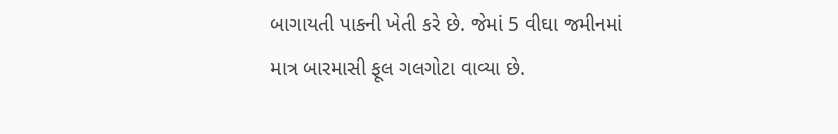બાગાયતી પાકની ખેતી કરે છે. જેમાં 5 વીઘા જમીનમાં માત્ર બારમાસી ફૂલ ગલગોટા વાવ્યા છે.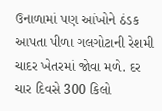ઉનાળામાં પણ આંખોને ઠંડક આપતા પીળા ગલગોટાની રેશમી ચાદર ખેતરમાં જોવા મળે. દર ચાર દિવસે 300 કિલો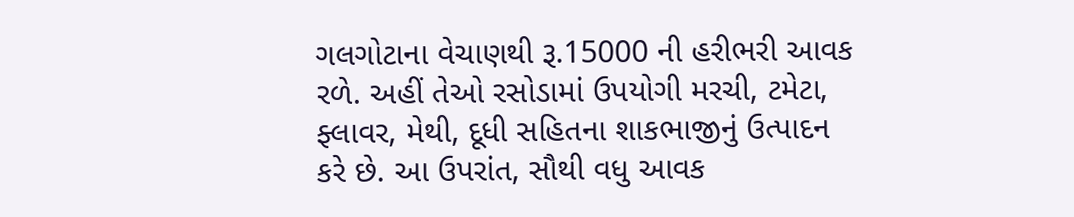ગલગોટાના વેચાણથી રૂ.15000 ની હરીભરી આવક રળે. અહીં તેઓ રસોડામાં ઉપયોગી મરચી, ટમેટા, ફ્લાવર, મેથી, દૂધી સહિતના શાકભાજીનું ઉત્પાદન કરે છે. આ ઉપરાંત, સૌથી વધુ આવક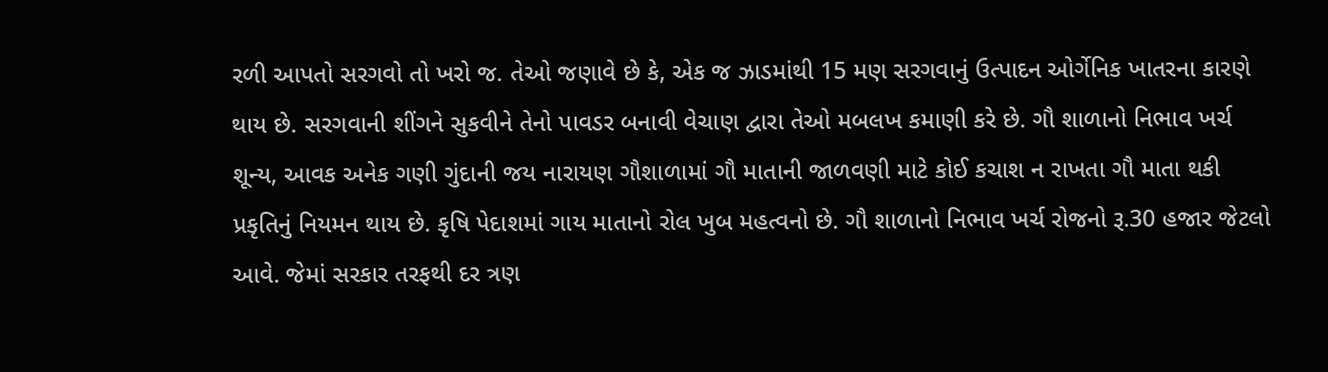રળી આપતો સરગવો તો ખરો જ. તેઓ જણાવે છે કે, એક જ ઝાડમાંથી 15 મણ સરગવાનું ઉત્પાદન ઓર્ગેનિક ખાતરના કારણે થાય છે. સરગવાની શીંગને સુકવીને તેનો પાવડર બનાવી વેચાણ દ્વારા તેઓ મબલખ કમાણી કરે છે. ગૌ શાળાનો નિભાવ ખર્ચ શૂન્ય, આવક અનેક ગણી ગુંદાની જય નારાયણ ગૌશાળામાં ગૌ માતાની જાળવણી માટે કોઈ કચાશ ન રાખતા ગૌ માતા થકી પ્રકૃતિનું નિયમન થાય છે. કૃષિ પેદાશમાં ગાય માતાનો રોલ ખુબ મહત્વનો છે. ગૌ શાળાનો નિભાવ ખર્ચ રોજનો રૂ.30 હજાર જેટલો આવે. જેમાં સરકાર તરફથી દર ત્રણ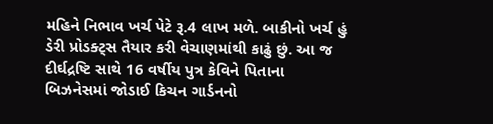મહિને નિભાવ ખર્ચ પેટે રૂ.4 લાખ મળે. બાકીનો ખર્ચ હું ડેરી પ્રોડક્ટ્સ તૈયાર કરી વેચાણમાંથી કાઢું છું. આ જ દીર્ઘદ્રષ્ટિ સાથે 16 વર્ષીય પુત્ર કેવિને પિતાના બિઝનેસમાં જોડાઈ કિચન ગાર્ડનનો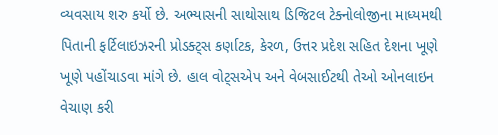વ્યવસાય શરુ કર્યો છે. અભ્યાસની સાથોસાથ ડિજિટલ ટેક્નોલોજીના માધ્યમથી પિતાની ફર્ટિલાઇઝરની પ્રોડક્ટ્સ કર્ણાટક, કેરળ, ઉત્તર પ્રદેશ સહિત દેશના ખૂણે ખૂણે પહોંચાડવા માંગે છે. હાલ વોટ્સએપ અને વેબસાઈટથી તેઓ ઓનલાઇન વેચાણ કરી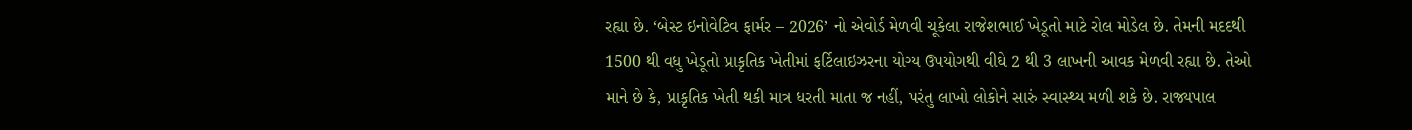રહ્યા છે. ‘બેસ્ટ ઇનોવેટિવ ફાર્મર – 2026’ નો એવોર્ડ મેળવી ચૂકેલા રાજેશભાઈ ખેડૂતો માટે રોલ મોડેલ છે. તેમની મદદથી 1500 થી વધુ ખેડૂતો પ્રાકૃતિક ખેતીમાં ફર્ટિલાઇઝરના યોગ્ય ઉપયોગથી વીઘે 2 થી 3 લાખની આવક મેળવી રહ્યા છે. તેઓ માને છે કે, પ્રાકૃતિક ખેતી થકી માત્ર ધરતી માતા જ નહીં, પરંતુ લાખો લોકોને સારું સ્વાસ્થ્ય મળી શકે છે. રાજ્યપાલ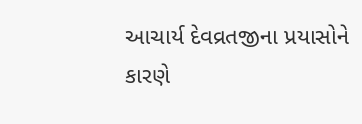આચાર્ય દેવવ્રતજીના પ્રયાસોને કારણે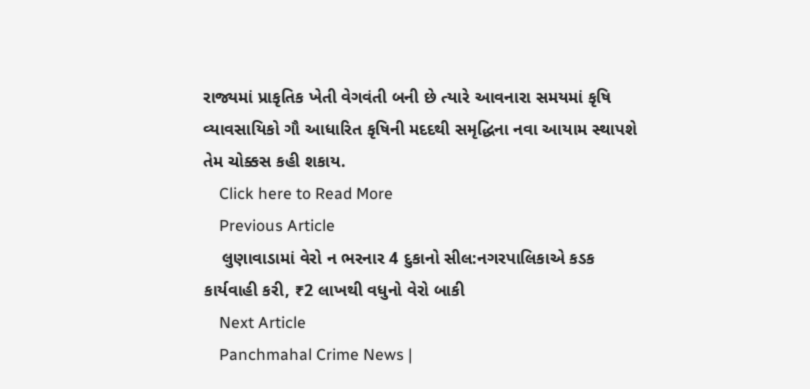રાજ્યમાં પ્રાકૃતિક ખેતી વેગવંતી બની છે ત્યારે આવનારા સમયમાં કૃષિ વ્યાવસાયિકો ગૌ આધારિત કૃષિની મદદથી સમૃદ્ધિના નવા આયામ સ્થાપશે તેમ ચોક્કસ કહી શકાય.
    Click here to Read More
    Previous Article
    લુણાવાડામાં વેરો ન ભરનાર 4 દુકાનો સીલ:નગરપાલિકાએ કડક કાર્યવાહી કરી, ₹2 લાખથી વધુનો વેરો બાકી
    Next Article
    Panchmahal Crime News |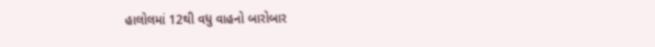હાલોલમાં 12થી વધુ વાહનો બારોબાર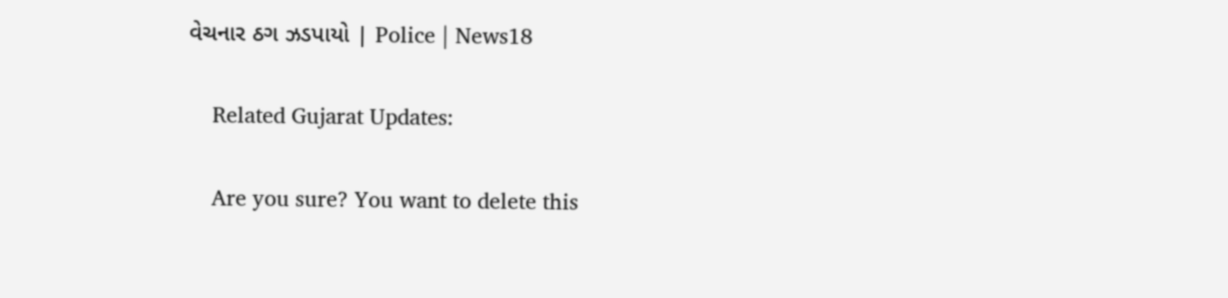વેચનાર ઠગ ઝડપાયો | Police | News18

    Related Gujarat Updates:

    Are you sure? You want to delete this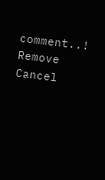comment..! Remove Cancel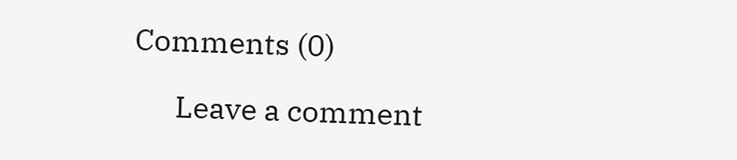Comments (0)

      Leave a comment